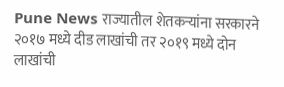Pune News राज्यातील शेतकऱ्यांना सरकारने २०१७ मध्ये दीड लाखांची तर २०१९ मध्ये दोन लाखांची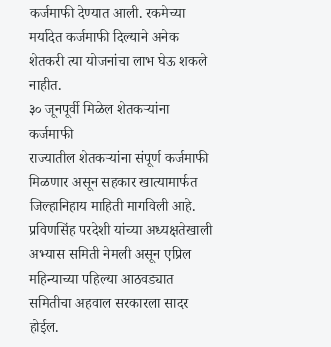कर्जमाफी देण्यात आली. रकमेच्या मर्यादेत कर्जमाफी दिल्याने अनेक शेतकरी त्या योजनांचा लाभ घेऊ शकले नाहीत.
३० जूनपूर्वी मिळेल शेतकऱ्यांना कर्जमाफी
राज्यातील शेतकऱ्यांना संपूर्ण कर्जमाफी मिळणार असून सहकार खात्यामार्फत जिल्हानिहाय माहिती मागविली आहे. प्रविणसिंह परदेशी यांच्या अध्यक्षतेखाली अभ्यास समिती नेमली असून एप्रिल महिन्याच्या पहिल्या आठवड्यात समितीचा अहवाल सरकारला सादर होईल.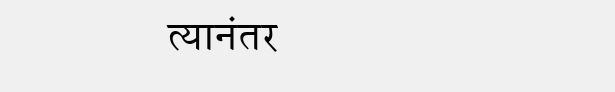त्यानंतर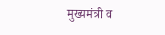मुख्यमंत्री व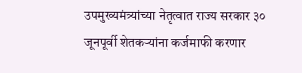उपमुख्यमंत्र्यांच्या नेतृत्वात राज्य सरकार ३० जूनपूर्वी शेतकऱ्यांना कर्जमाफी करणार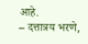आहे.
– दत्तात्रय भरणे,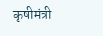कृषीमंत्री